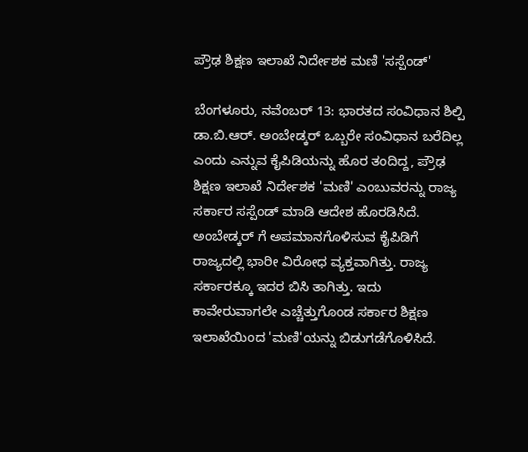ಪ್ರೌಢ ಶಿಕ್ಷಣ ಇಲಾಖೆ ನಿರ್ದೇಶಕ ಮಣಿ 'ಸಸ್ಪೆಂಡ್'

ಬೆಂಗಳೂರು, ನವೆಂಬರ್ 13: ಭಾರತದ ಸಂವಿಧಾನ ಶಿಲ್ಪಿ ಡಾ.ಬಿ.ಆರ್. ಅಂಬೇಡ್ಕರ್ ಒಬ್ಬರೇ ಸಂವಿಧಾನ ಬರೆದಿಲ್ಲ ಎಂದು ಎನ್ನುವ ಕೈಪಿಡಿಯನ್ನು ಹೊರ ತಂದಿದ್ದ, ಪ್ರೌಢ ಶಿಕ್ಷಣ ಇಲಾಖೆ ನಿರ್ದೇಶಕ 'ಮಣಿ' ಎಂಬುವರನ್ನು ರಾಜ್ಯ ಸರ್ಕಾರ ಸಸ್ಪೆಂಡ್ ಮಾಡಿ ಆದೇಶ ಹೊರಡಿಸಿದೆ. ಅಂಬೇಡ್ಕರ್ ಗೆ ಅಪಮಾನಗೊಳಿಸುವ ಕೈಪಿಡಿಗೆ ರಾಜ್ಯದಲ್ಲಿ ಭಾರೀ ವಿರೋಧ ವ್ಯಕ್ತವಾಗಿತ್ತು. ರಾಜ್ಯ ಸರ್ಕಾರಕ್ಕೂ ಇದರ ಬಿಸಿ ತಾಗಿತ್ತು. ಇದು ಕಾವೇರುವಾಗಲೇ ಎಚ್ಚೆತ್ತುಗೊಂಡ ಸರ್ಕಾರ ಶಿಕ್ಷಣ ಇಲಾಖೆಯಿಂದ 'ಮಣಿ'ಯನ್ನು ಬಿಡುಗಡೆಗೊಳಿಸಿದೆ.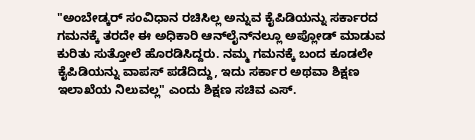"ಅಂಬೇಡ್ಕರ್ ಸಂವಿಧಾನ ರಚಿಸಿಲ್ಲ ಅನ್ನುವ ಕೈಪಿಡಿಯನ್ನು ಸರ್ಕಾರದ ಗಮನಕ್ಕೆ ತರದೇ ಈ ಅಧಿಕಾರಿ ಆನ್‌ಲೈನ್‌ನಲ್ಲೂ ಅಪ್ಲೋಡ್ ಮಾಡುವ ಕುರಿತು ಸುತ್ತೋಲೆ ಹೊರಡಿಸಿದ್ದರು. ನಮ್ಮ ಗಮನಕ್ಕೆ ಬಂದ ಕೂಡಲೇ ಕೈಪಿಡಿಯನ್ನು ವಾಪಸ್ ಪಡೆದಿದ್ದು, ಇದು ಸರ್ಕಾರ ಅಥವಾ ಶಿಕ್ಷಣ ಇಲಾಖೆಯ ನಿಲುವಲ್ಲ" ಎಂದು ಶಿಕ್ಷಣ ಸಚಿವ ಎಸ್.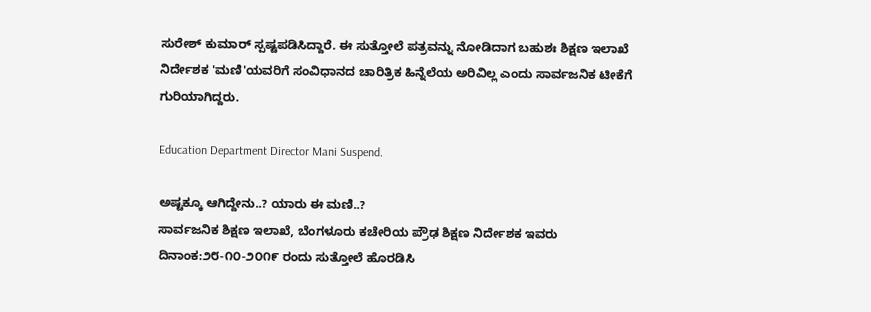ಸುರೇಶ್ ಕುಮಾರ್ ಸ್ಪಷ್ಟಪಡಿಸಿದ್ದಾರೆ. ಈ ಸುತ್ತೋಲೆ ಪತ್ರವನ್ನು ನೋಡಿದಾಗ ಬಹುಶಃ ಶಿಕ್ಷಣ ಇಲಾಖೆ ನಿರ್ದೇಶಕ 'ಮಣಿ'ಯವರಿಗೆ ಸಂವಿಧಾನದ ಚಾರಿತ್ರಿಕ ಹಿನ್ನೆಲೆಯ ಅರಿವಿಲ್ಲ ಎಂದು ಸಾರ್ವಜನಿಕ ಟೀಕೆಗೆ ಗುರಿಯಾಗಿದ್ದರು.

Education Department Director Mani Suspend.

ಅಷ್ಟಕ್ಕೂ ಆಗಿದ್ದೇನು..? ಯಾರು ಈ ಮಣಿ..?
ಸಾರ್ವಜನಿಕ ಶಿಕ್ಷಣ ಇಲಾಖೆ, ಬೆಂಗಳೂರು ಕಚೇರಿಯ ಪ್ರೌಢ ಶಿಕ್ಷಣ ನಿರ್ದೇಶಕ ಇವರು ದಿನಾಂಕ:೨೮-೧೦-೨೦೧೯ ರಂದು ಸುತ್ತೋಲೆ ಹೊರಡಿಸಿ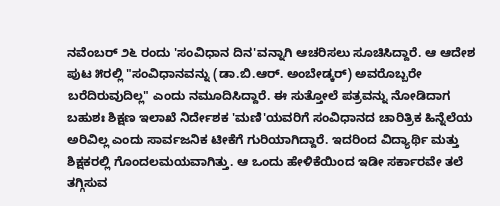ನವೆಂಬರ್ ೨೬ ರಂದು 'ಸಂವಿಧಾನ ದಿನ'ವನ್ನಾಗಿ ಆಚರಿಸಲು ಸೂಚಿಸಿದ್ದಾರೆ. ಆ ಆದೇಶ ಪುಟ ೫ರಲ್ಲಿ "ಸಂವಿಧಾನವನ್ನು (ಡಾ.ಬಿ.ಆರ್. ಅಂಬೇಡ್ಕರ್) ಅವರೊಬ್ಬರೇ ಬರೆದಿರುವುದಿಲ್ಲ" ಎಂದು ನಮೂದಿಸಿದ್ದಾರೆ. ಈ ಸುತ್ತೋಲೆ ಪತ್ರವನ್ನು ನೋಡಿದಾಗ ಬಹುಶಃ ಶಿಕ್ಷಣ ಇಲಾಖೆ ನಿರ್ದೇಶಕ 'ಮಣಿ'ಯವರಿಗೆ ಸಂವಿಧಾನದ ಚಾರಿತ್ರಿಕ ಹಿನ್ನೆಲೆಯ ಅರಿವಿಲ್ಲ ಎಂದು ಸಾರ್ವಜನಿಕ ಟೀಕೆಗೆ ಗುರಿಯಾಗಿದ್ದಾರೆ. ಇದರಿಂದ ವಿದ್ಯಾರ್ಥಿ ಮತ್ತು ಶಿಕ್ಷಕರಲ್ಲಿ ಗೊಂದಲಮಯವಾಗಿತ್ತು. ಆ ಒಂದು ಹೇಳಿಕೆಯಿಂದ ಇಡೀ ಸರ್ಕಾರವೇ ತಲೆ ತಗ್ಗಿಸುವ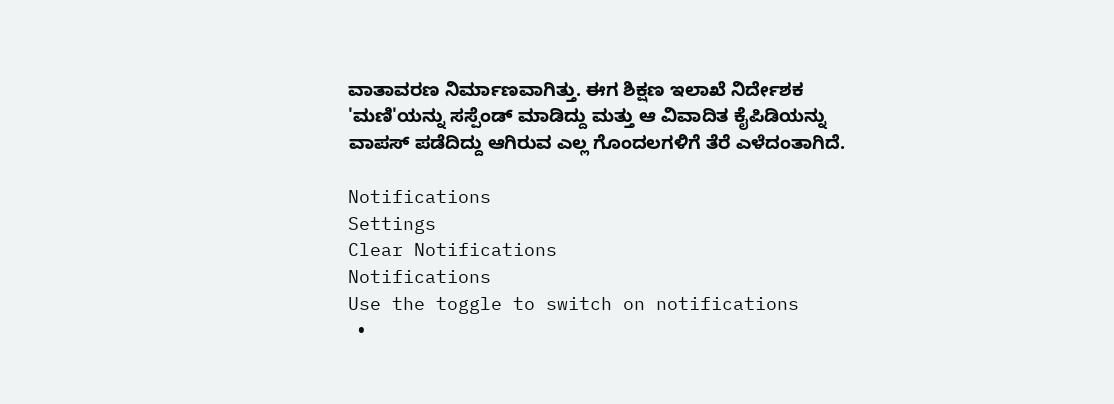ವಾತಾವರಣ ನಿರ್ಮಾಣವಾಗಿತ್ತು. ಈಗ ಶಿಕ್ಷಣ ಇಲಾಖೆ ನಿರ್ದೇಶಕ 'ಮಣಿ'ಯನ್ನು ಸಸ್ಪೆಂಡ್ ಮಾಡಿದ್ದು ಮತ್ತು ಆ ವಿವಾದಿತ ಕೈಪಿಡಿಯನ್ನು ವಾಪಸ್ ಪಡೆದಿದ್ದು ಆಗಿರುವ ಎಲ್ಲ ಗೊಂದಲಗಳಿಗೆ ತೆರೆ ಎಳೆದಂತಾಗಿದೆ.

Notifications
Settings
Clear Notifications
Notifications
Use the toggle to switch on notifications
  •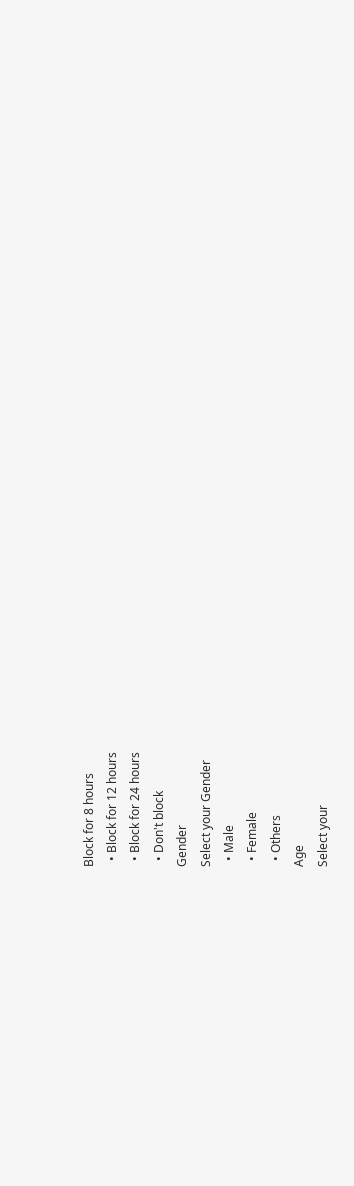Block for 8 hours
  • Block for 12 hours
  • Block for 24 hours
  • Don't block
Gender
Select your Gender
  • Male
  • Female
  • Others
Age
Select your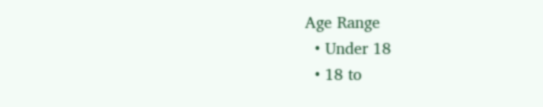Age Range
  • Under 18
  • 18 to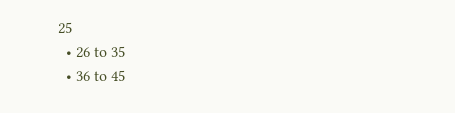25
  • 26 to 35
  • 36 to 45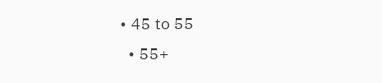• 45 to 55
  • 55+